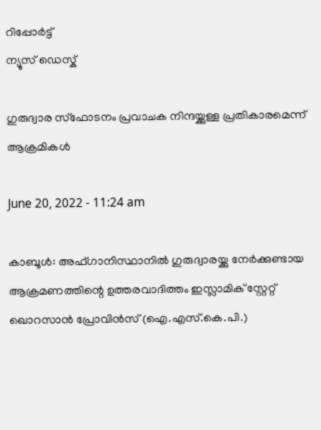റിപ്പോര്‍ട്ട്
ന്യൂസ് ഡെസ്ക്

ഗുരുദ്വാര സ്‌ഫോടനം പ്രവാചക നിന്ദയ്ക്കുള്ള പ്രതികാരമെന്ന് ആക്രമികള്‍

June 20, 2022 - 11:24 am

കാബൂള്‍: അഫ്ഗാനിസ്ഥാനില്‍ ഗുരുദ്വാരയ്ക്കു നേര്‍ക്കുണ്ടായ ആക്രമണത്തിന്റെ ഉത്തരവാദിത്തം ഇസ്ലാമിക് സ്റ്റേറ്റ് ഖൊറസാന്‍ പ്രോവിന്‍സ് (ഐ.എസ്.കെ.പി.)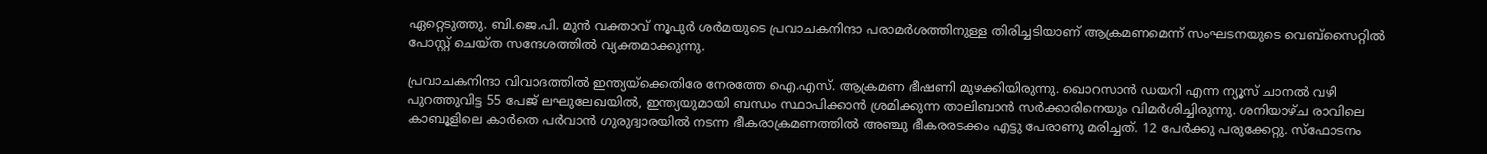ഏറ്റെടുത്തു. ബി.ജെ.പി. മുന്‍ വക്താവ് നൂപുര്‍ ശര്‍മയുടെ പ്രവാചകനിന്ദാ പരാമര്‍ശത്തിനുള്ള തിരിച്ചടിയാണ് ആക്രമണമെന്ന് സംഘടനയുടെ വെബ്സൈറ്റില്‍ പോസ്റ്റ് ചെയ്ത സന്ദേശത്തില്‍ വ്യക്തമാക്കുന്നു.

പ്രവാചകനിന്ദാ വിവാദത്തില്‍ ഇന്ത്യയ്‌ക്കെതിരേ നേരത്തേ ഐ.എസ്. ആക്രമണ ഭീഷണി മുഴക്കിയിരുന്നു. ഖൊറസാന്‍ ഡയറി എന്ന ന്യൂസ് ചാനല്‍ വഴി പുറത്തുവിട്ട 55 പേജ് ലഘുലേഖയില്‍, ഇന്ത്യയുമായി ബന്ധം സ്ഥാപിക്കാന്‍ ശ്രമിക്കുന്ന താലിബാന്‍ സര്‍ക്കാരിനെയും വിമര്‍ശിച്ചിരുന്നു. ശനിയാഴ്ച രാവിലെ കാബൂളിലെ കാര്‍തെ പര്‍വാന്‍ ഗുരുദ്വാരയില്‍ നടന്ന ഭീകരാക്രമണത്തില്‍ അഞ്ചു ഭീകരരടക്കം എട്ടു പേരാണു മരിച്ചത്. 12 പേര്‍ക്കു പരുക്കേറ്റു. സ്‌ഫോടനം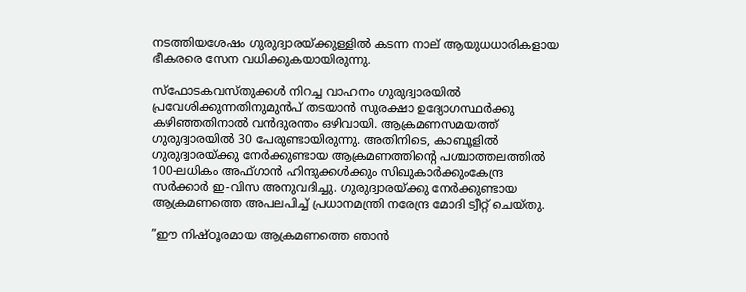നടത്തിയശേഷം ഗുരുദ്വാരയ്ക്കുള്ളില്‍ കടന്ന നാല് ആയുധധാരികളായ ഭീകരരെ സേന വധിക്കുകയായിരുന്നു.

സ്‌ഫോടകവസ്തുക്കള്‍ നിറച്ച വാഹനം ഗുരുദ്വാരയില്‍ പ്രവേശിക്കുന്നതിനുമുന്‍പ് തടയാന്‍ സുരക്ഷാ ഉദ്യോഗസ്ഥര്‍ക്കു കഴിഞ്ഞതിനാല്‍ വന്‍ദുരന്തം ഒഴിവായി. ആക്രമണസമയത്ത് ഗുരുദ്വാരയില്‍ 30 പേരുണ്ടായിരുന്നു. അതിനിടെ, കാബൂളില്‍ ഗുരുദ്വാരയ്ക്കു നേര്‍ക്കുണ്ടായ ആക്രമണത്തിന്റെ പശ്ചാത്തലത്തില്‍ 100-ലധികം അഫ്ഗാന്‍ ഹിന്ദുക്കള്‍ക്കും സിഖുകാര്‍ക്കുംകേന്ദ്ര സര്‍ക്കാര്‍ ഇ-വിസ അനുവദിച്ചു. ഗുരുദ്വാരയ്ക്കു നേര്‍ക്കുണ്ടായ ആക്രമണത്തെ അപലപിച്ച് പ്രധാനമന്ത്രി നരേന്ദ്ര മോദി ട്വീറ്റ് ചെയ്തു.

”ഈ നിഷ്ഠൂരമായ ആക്രമണത്തെ ഞാന്‍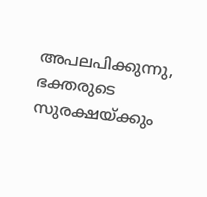അപലപിക്കുന്നു, ഭക്തരുടെ സുരക്ഷയ്ക്കും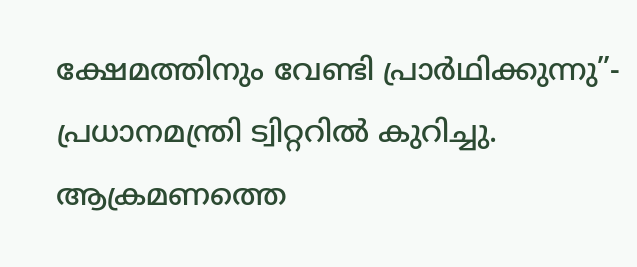ക്ഷേമത്തിനും വേണ്ടി പ്രാര്‍ഥിക്കുന്നു”- പ്രധാനമന്ത്രി ട്വിറ്ററില്‍ കുറിച്ചു. ആക്രമണത്തെ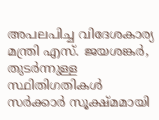അപലപിച്ച വിദേശകാര്യ മന്ത്രി എസ്. ജയശങ്കര്‍, തുടര്‍ന്നുള്ള സ്ഥിതിഗതികള്‍ സര്‍ക്കാര്‍ സൂക്ഷ്മമായി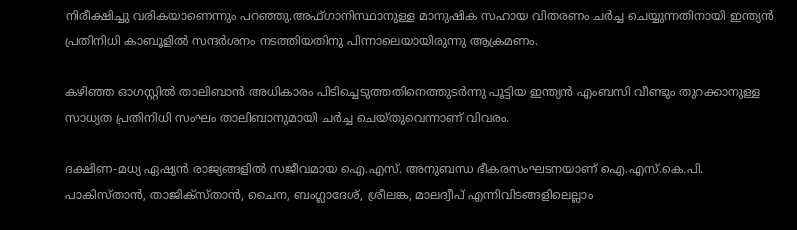നിരീക്ഷിച്ചു വരികയാണെന്നും പറഞ്ഞു.അഫ്ഗാനിസ്ഥാനുള്ള മാനുഷിക സഹായ വിതരണം ചര്‍ച്ച ചെയ്യുന്നതിനായി ഇന്ത്യന്‍ പ്രതിനിധി കാബൂളില്‍ സന്ദര്‍ശനം നടത്തിയതിനു പിന്നാലെയായിരുന്നു ആക്രമണം.

കഴിഞ്ഞ ഓഗസ്റ്റില്‍ താലിബാന്‍ അധികാരം പിടിച്ചെടുത്തതിനെത്തുടര്‍ന്നു പൂട്ടിയ ഇന്ത്യന്‍ എംബസി വീണ്ടും തുറക്കാനുള്ള സാധ്യത പ്രതിനിധി സംഘം താലിബാനുമായി ചര്‍ച്ച ചെയ്തുവെന്നാണ് വിവരം.

ദക്ഷിണ-മധ്യ ഏഷ്യന്‍ രാജ്യങ്ങളില്‍ സജീവമായ ഐ.എസ്. അനുബന്ധ ഭീകരസംഘടനയാണ് ഐ.എസ്.കെ.പി. പാകിസ്താന്‍, താജിക്‌സ്താന്‍, ചൈന, ബംഗ്ലാദേശ്, ശ്രീലങ്ക, മാലദ്വീപ് എന്നിവിടങ്ങളിലെല്ലാം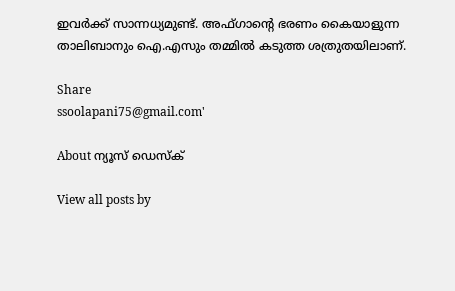ഇവര്‍ക്ക് സാന്നധ്യമുണ്ട്. അഫ്ഗാന്റെ ഭരണം കൈയാളുന്ന താലിബാനും ഐ.എസും തമ്മില്‍ കടുത്ത ശത്രുതയിലാണ്.

Share
ssoolapani75@gmail.com'

About ന്യൂസ് ഡെസ്ക്

View all posts by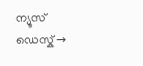ന്യൂസ് ഡെസ്ക് →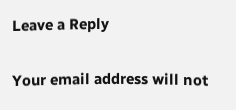Leave a Reply

Your email address will not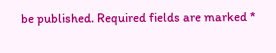be published. Required fields are marked *